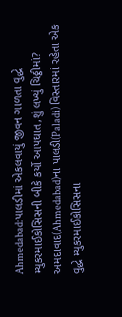Ahmedabad:પાલડીમાં એકલવાયું જીવન ગાળતા વુદ્ધે મ્યુકરમાઈકોસિસની બીકે કર્યો આપઘાત,શું લખ્યું ચિઠ્ઠીમાં?
અમદાવાદ(Ahmedabad)ના પાલડી(Paladi) વિસ્તારમાં રહેતા એક વુદ્ધે મ્યુકરમાઈકોસિસના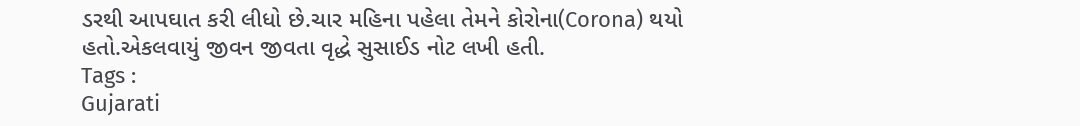ડરથી આપઘાત કરી લીધો છે.ચાર મહિના પહેલા તેમને કોરોના(Corona) થયો હતો.એકલવાયું જીવન જીવતા વૃદ્ધે સુસાઈડ નોટ લખી હતી.
Tags :
Gujarati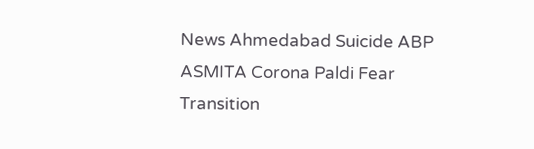News Ahmedabad Suicide ABP ASMITA Corona Paldi Fear Transition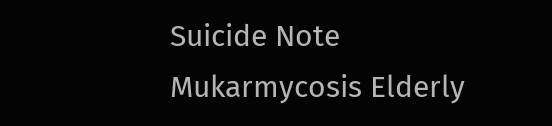Suicide Note Mukarmycosis Elderly